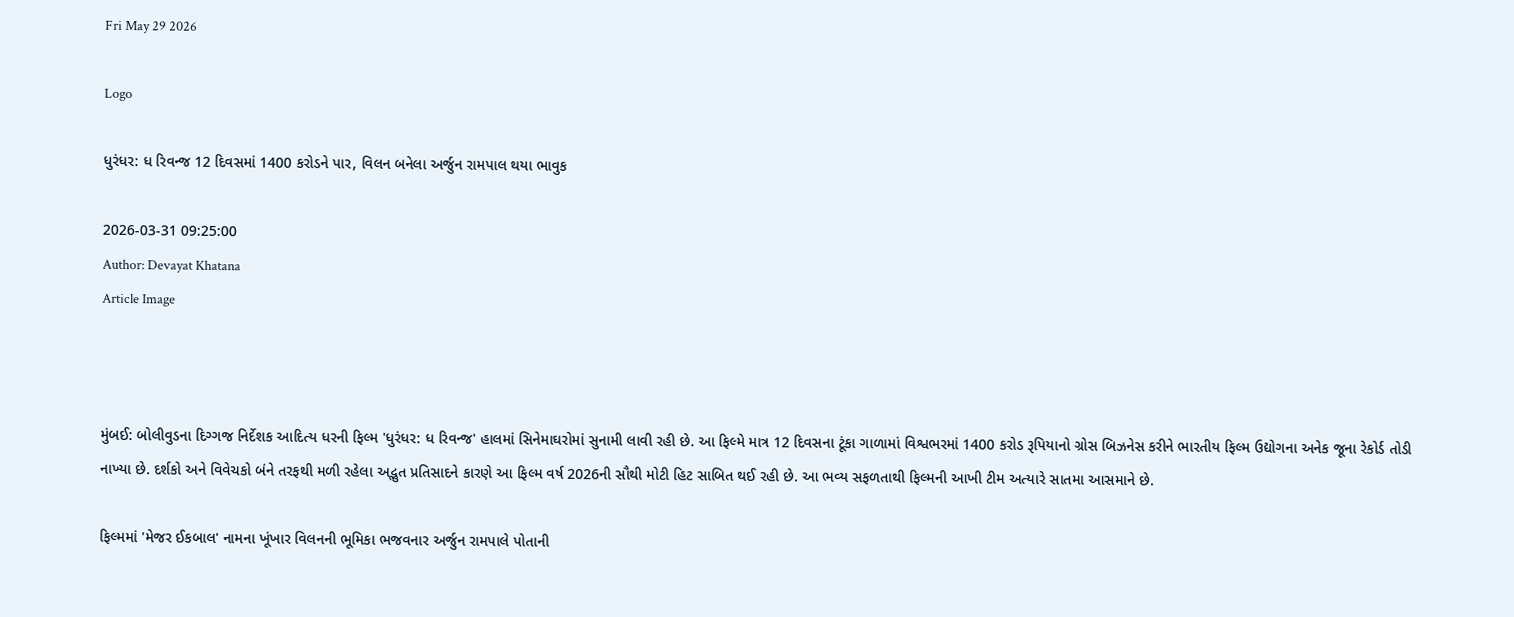Fri May 29 2026

Logo

ધુરંધર: ધ રિવન્જ 12 દિવસમાં 1400 કરોડને પાર, વિલન બનેલા અર્જુન રામપાલ થયા ભાવુક

2026-03-31 09:25:00
Author: Devayat Khatana
Article Image



મુંબઈ: બોલીવુડના દિગ્ગજ નિર્દેશક આદિત્ય ધરની ફિલ્મ 'ધુરંધર: ધ રિવન્જ' હાલમાં સિનેમાઘરોમાં સુનામી લાવી રહી છે. આ ફિલ્મે માત્ર 12 દિવસના ટૂંકા ગાળામાં વિશ્વભરમાં 1400 કરોડ રૂપિયાનો ગ્રોસ બિઝનેસ કરીને ભારતીય ફિલ્મ ઉદ્યોગના અનેક જૂના રેકોર્ડ તોડી નાખ્યા છે. દર્શકો અને વિવેચકો બંને તરફથી મળી રહેલા અદ્ભુત પ્રતિસાદને કારણે આ ફિલ્મ વર્ષ 2026ની સૌથી મોટી હિટ સાબિત થઈ રહી છે. આ ભવ્ય સફળતાથી ફિલ્મની આખી ટીમ અત્યારે સાતમા આસમાને છે.

ફિલ્મમાં 'મેજર ઈકબાલ' નામના ખૂંખાર વિલનની ભૂમિકા ભજવનાર અર્જુન રામપાલે પોતાની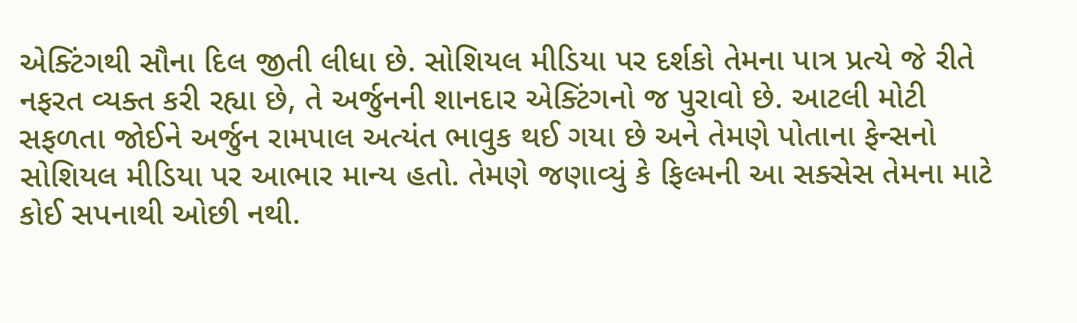એક્ટિંગથી સૌના દિલ જીતી લીધા છે. સોશિયલ મીડિયા પર દર્શકો તેમના પાત્ર પ્રત્યે જે રીતે નફરત વ્યક્ત કરી રહ્યા છે, તે અર્જુનની શાનદાર એક્ટિંગનો જ પુરાવો છે. આટલી મોટી સફળતા જોઈને અર્જુન રામપાલ અત્યંત ભાવુક થઈ ગયા છે અને તેમણે પોતાના ફેન્સનો સોશિયલ મીડિયા પર આભાર માન્ય હતો. તેમણે જણાવ્યું કે ફિલ્મની આ સક્સેસ તેમના માટે કોઈ સપનાથી ઓછી નથી.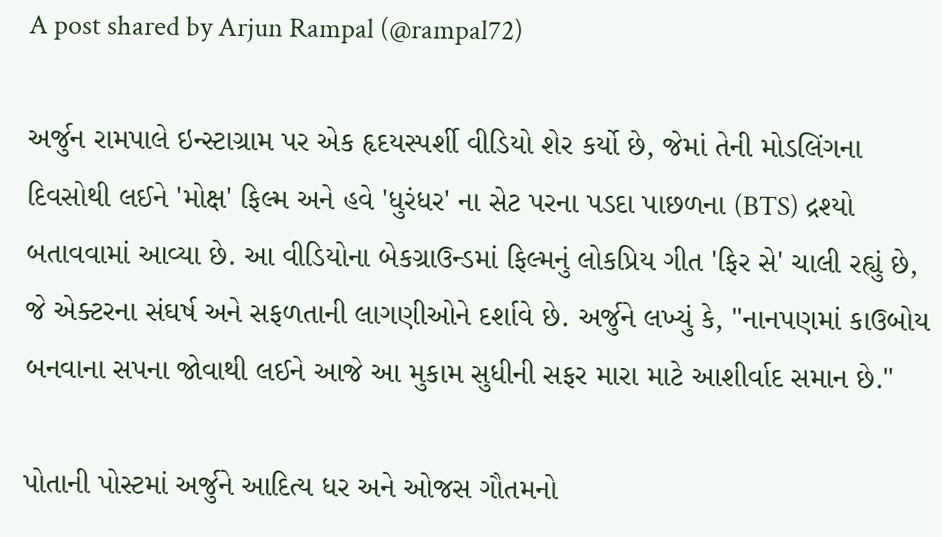A post shared by Arjun Rampal (@rampal72)

અર્જુન રામપાલે ઇન્સ્ટાગ્રામ પર એક હૃદયસ્પર્શી વીડિયો શેર કર્યો છે, જેમાં તેની મોડલિંગના દિવસોથી લઈને 'મોક્ષ' ફિલ્મ અને હવે 'ધુરંધર' ના સેટ પરના પડદા પાછળના (BTS) દ્રશ્યો બતાવવામાં આવ્યા છે. આ વીડિયોના બેકગ્રાઉન્ડમાં ફિલ્મનું લોકપ્રિય ગીત 'ફિર સે' ચાલી રહ્યું છે, જે એક્ટરના સંઘર્ષ અને સફળતાની લાગણીઓને દર્શાવે છે. અર્જુને લખ્યું કે, "નાનપણમાં કાઉબોય બનવાના સપના જોવાથી લઈને આજે આ મુકામ સુધીની સફર મારા માટે આશીર્વાદ સમાન છે."

પોતાની પોસ્ટમાં અર્જુને આદિત્ય ધર અને ઓજસ ગૌતમનો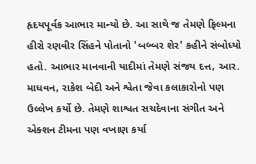હૃદયપૂર્વક આભાર માન્યો છે. આ સાથે જ તેમણે ફિલ્મના હીરો રણવીર સિંહને પોતાનો 'બબ્બર શેર' કહીને સંબોધ્યો હતો. આભાર માનવાની યાદીમાં તેમણે સંજય દત્ત, આર. માધવન, રાકેશ બેદી અને શ્વેતા જેવા કલાકારોનો પણ ઉલ્લેખ કર્યો છે. તેમણે શાશ્વત સચદેવાના સંગીત અને એક્શન ટીમના પણ વખાણ કર્યા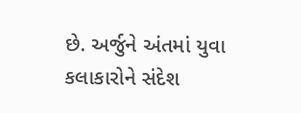છે. અર્જુને અંતમાં યુવા કલાકારોને સંદેશ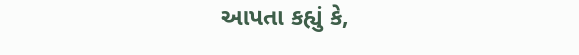આપતા કહ્યું કે,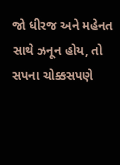જો ધીરજ અને મહેનત સાથે ઝનૂન હોય, તો સપના ચોક્કસપણે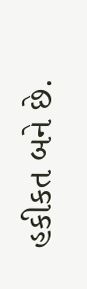હકીકત બને છે.